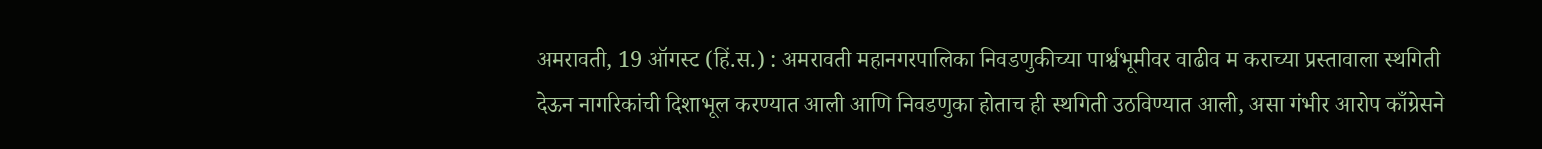अमरावती, 19 ऑगस्ट (हिं.स.) : अमरावती महानगरपालिका निवडणुकीच्या पार्श्वभूमीवर वाढीव म कराच्या प्रस्तावाला स्थगिती देऊन नागरिकांची दिशाभूल करण्यात आली आणि निवडणुका होताच ही स्थगिती उठविण्यात आली, असा गंभीर आरोप काँग्रेसने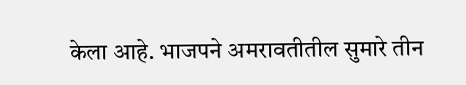केला आहे. भाजपने अमरावतीतील सुमारे तीन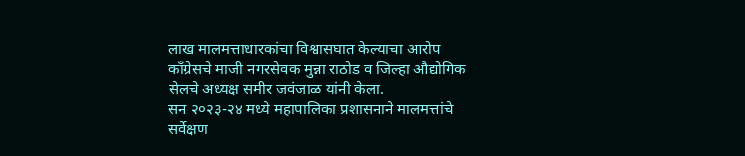लाख मालमत्ताधारकांचा विश्वासघात केल्याचा आरोप काँग्रेसचे माजी नगरसेवक मुन्ना राठोड व जिल्हा औद्योगिक सेलचे अध्यक्ष समीर जवंजाळ यांनी केला.
सन २०२३-२४ मध्ये महापालिका प्रशासनाने मालमत्तांचे सर्वेक्षण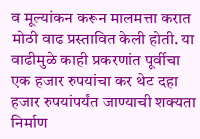व मूल्यांकन करून मालमत्ता करात मोठी वाढ प्रस्तावित केली होती. या वाढीमुळे काही प्रकरणांत पूर्वीचा एक हजार रुपयांचा कर थेट दहा हजार रुपयांपर्यंत जाण्याची शक्यता निर्माण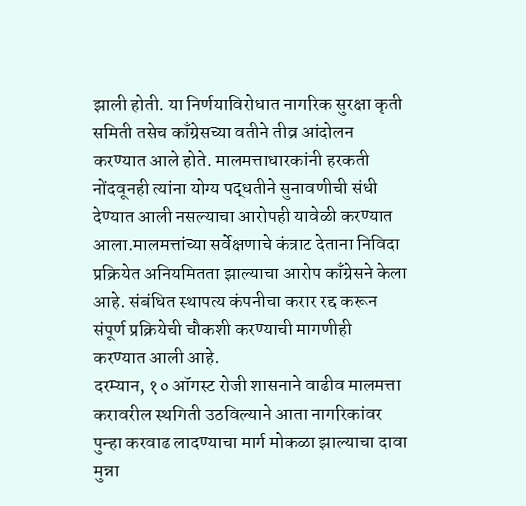झाली होती. या निर्णयाविरोधात नागरिक सुरक्षा कृती समिती तसेच काँग्रेसच्या वतीने तीव्र आंदोलन करण्यात आले होते. मालमत्ताधारकांनी हरकती नोंदवूनही त्यांना योग्य पद्धतीने सुनावणीची संधी देण्यात आली नसल्याचा आरोपही यावेळी करण्यात आला.मालमत्तांच्या सर्वेक्षणाचे कंत्राट देताना निविदा प्रक्रियेत अनियमितता झाल्याचा आरोप काँग्रेसने केला आहे. संबंधित स्थापत्य कंपनीचा करार रद्द करून संपूर्ण प्रक्रियेची चौकशी करण्याची मागणीही करण्यात आली आहे.
दरम्यान, १० ऑगस्ट रोजी शासनाने वाढीव मालमत्ता करावरील स्थगिती उठविल्याने आता नागरिकांवर पुन्हा करवाढ लादण्याचा मार्ग मोकळा झाल्याचा दावा मुन्ना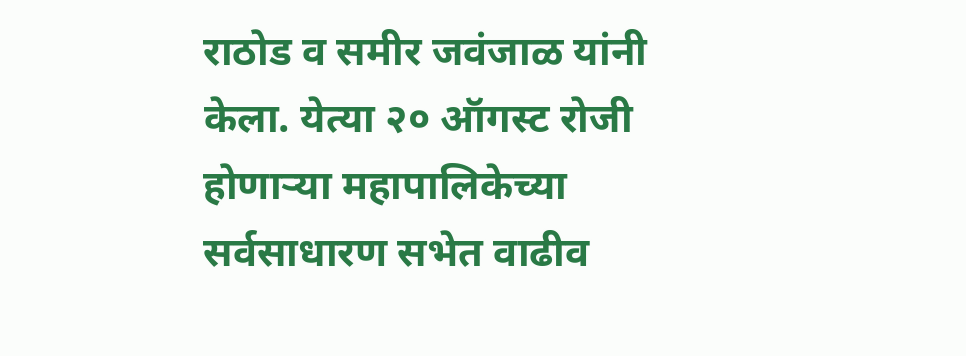राठोड व समीर जवंजाळ यांनी केला. येत्या २० ऑगस्ट रोजी होणाऱ्या महापालिकेच्या सर्वसाधारण सभेत वाढीव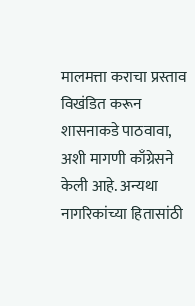मालमत्ता कराचा प्रस्ताव विखंडित करून शासनाकडे पाठवावा, अशी मागणी काँग्रेसने केली आहे. अन्यथा नागरिकांच्या हितासांठी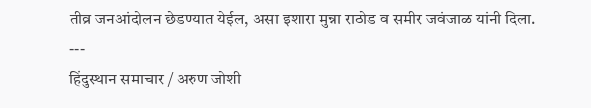तीव्र जनआंदोलन छेडण्यात येईल, असा इशारा मुन्ना राठोड व समीर जवंजाळ यांनी दिला.
---
हिंदुस्थान समाचार / अरुण जोशी